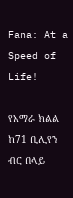Fana: At a Speed of Life!

የአማራ ክልል ከ71 ቢሊየን ብር በላይ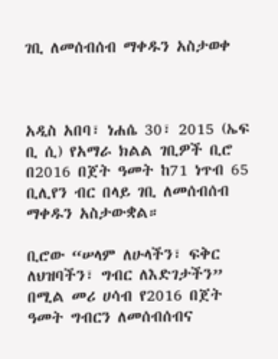ገቢ ለመሰብሰብ ማቀዱን አስታወቀ



አዲስ አበባ፣ ነሐሴ 30፣ 2015 (ኤፍ ቢ ሲ) የአማራ ክልል ገቢዎች ቢሮ በ2016 በጀት ዓመት ከ71 ነጥብ 65 ቢሊየን ብር በላይ ገቢ ለመሰብሰብ ማቀዱን አስታውቋል።

ቢሮው “ሠላም ለሁላችን፣ ፍቅር ለህዝባችን፣ ግብር ለእድገታችን” በሚል መሪ ሀሳብ የ2016 በጀት ዓመት ግብርን ለመሰብሰብና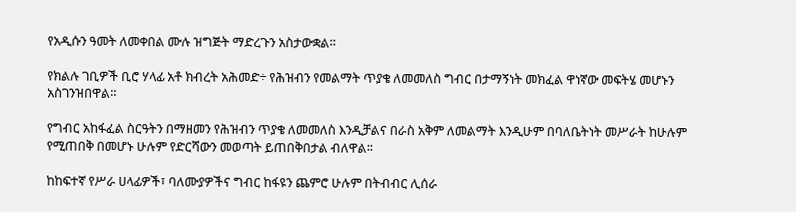የአዲሱን ዓመት ለመቀበል ሙሉ ዝግጅት ማድረጉን አስታውቋል።

የክልሉ ገቢዎች ቢሮ ሃላፊ አቶ ክብረት አሕመድ÷ የሕዝብን የመልማት ጥያቄ ለመመለስ ግብር በታማኝነት መክፈል ዋነኛው መፍትሄ መሆኑን አስገንዝበዋል።

የግብር አከፋፈል ስርዓትን በማዘመን የሕዝብን ጥያቄ ለመመለስ እንዲቻልና በራስ አቅም ለመልማት እንዲሁም በባለቤትነት መሥራት ከሁሉም የሚጠበቅ በመሆኑ ሁሉም የድርሻውን መወጣት ይጠበቅበታል ብለዋል፡፡

ከከፍተኛ የሥራ ሀላፊዎች፣ ባለሙያዎችና ግብር ከፋዩን ጨምሮ ሁሉም በትብብር ሊሰራ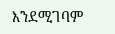እንደሚገባም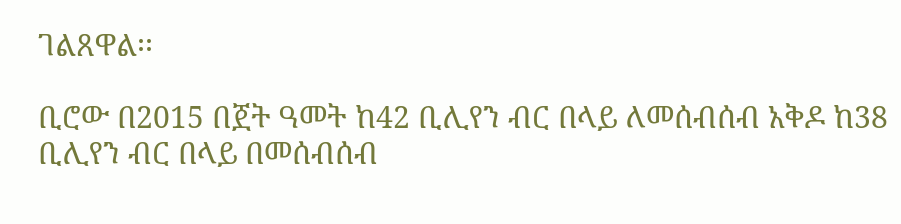ገልጸዋል፡፡

ቢሮው በ2015 በጀት ዓመት ከ42 ቢሊየን ብር በላይ ለመሰብሰብ አቅዶ ከ38 ቢሊየን ብር በላይ በመሰብሰብ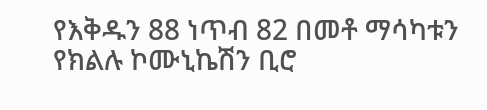የእቅዱን 88 ነጥብ 82 በመቶ ማሳካቱን የክልሉ ኮሙኒኬሽን ቢሮ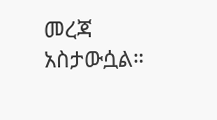መረጃ አስታውሷል።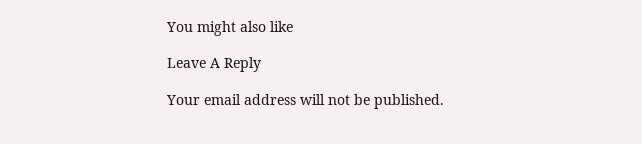You might also like

Leave A Reply

Your email address will not be published.